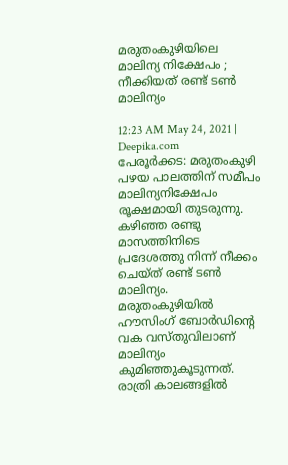മരുതംകുഴിയിലെ മാലിന്യ നിക്ഷേപം ; നീക്കിയത് രണ്ട് ടൺ മാലിന്യം

12:23 AM May 24, 2021 | Deepika.com
പേരൂർക്കട: മരുതംകുഴി പഴയ പാലത്തിന് സമീപം മാലിന്യനിക്ഷേപം രൂക്ഷമായി തുടരുന്നു. കഴിഞ്ഞ രണ്ടു മാസത്തിനിടെ പ്രദേശത്തു നിന്ന് നീക്കം ചെയ്ത് രണ്ട് ടൺ മാലിന്യം. മരുതംകുഴിയിൽ ഹൗസിംഗ് ബോർഡിന്‍റെ വക വസ്തുവിലാണ് മാലിന്യം കുമിഞ്ഞുകൂടുന്നത്. രാത്രി കാലങ്ങളിൽ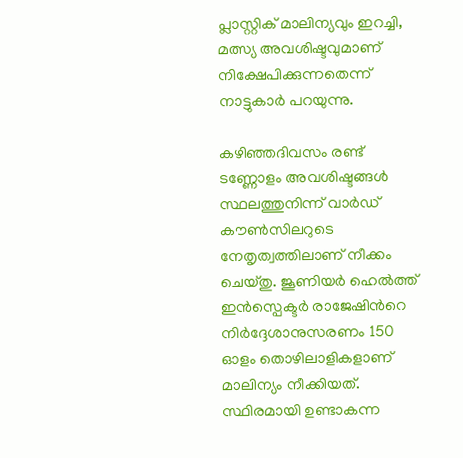പ്ലാസ്റ്റിക് മാലിന്യവും ഇറച്ചി, മത്സ്യ അവശിഷ്ടവുമാണ് നിക്ഷേപിക്കുന്നതെന്ന് നാട്ടുകാർ പറയുന്നു.

കഴിഞ്ഞദിവസം രണ്ട് ടണ്ണോളം അവശിഷ്ടങ്ങൾ സ്ഥലത്തുനിന്ന് വാർഡ് കൗൺസിലറുടെ നേതൃത്വത്തിലാണ് നീക്കം ചെയ്തു. ജൂണിയർ ഹെൽത്ത് ഇൻസ്പെക്ടർ രാജേഷിന്‍റെ നിർദ്ദേശാനുസരണം 150 ഓളം തൊഴിലാളികളാണ് മാലിന്യം നീക്കിയത്. സ്ഥിരമായി ഉണ്ടാകന്ന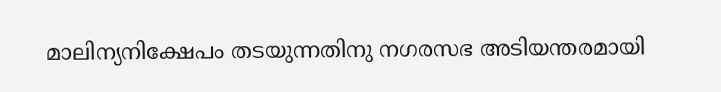മാലിന്യനിക്ഷേപം തടയുന്നതിനു നഗരസഭ അടിയന്തരമായി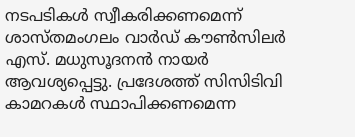നടപടികൾ സ്വീകരിക്കണമെന്ന് ശാസ്തമംഗലം വാർഡ് കൗൺസിലർ എസ്. മധുസൂദനൻ നായർ ആവശ്യപ്പെട്ടു. പ്രദേശത്ത് സിസിടിവി കാമറകൾ സ്ഥാപിക്കണമെന്ന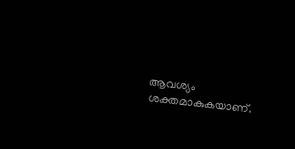ആവശ്യം ശക്തമാകുകയാണ്.